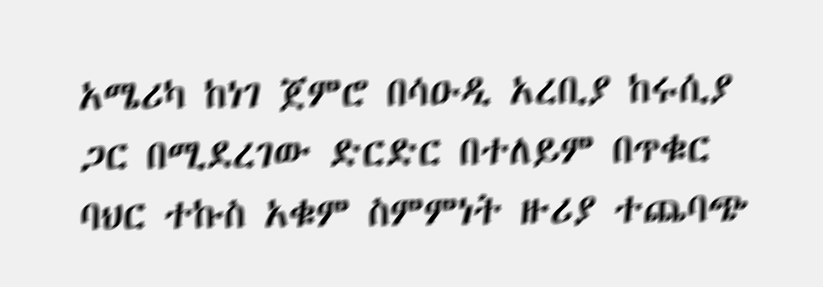አሜሪካ ከነገ ጀምሮ በሳዑዲ አረቢያ ከሩሲያ ጋር በሚደረገው ድርድር በተለይም በጥቁር ባህር ተኩስ አቁም ስምምነት ዙሪያ ተጨባጭ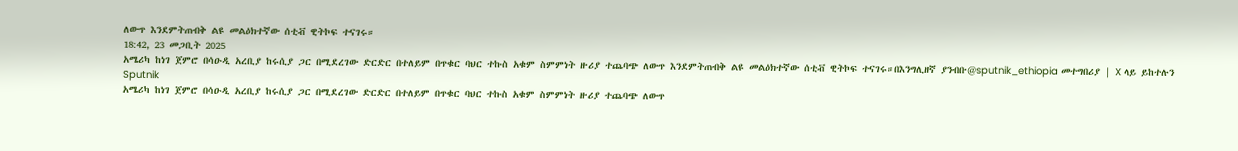ለውጥ እንደምትጠብቅ ልዩ መልዕክተኛው ሰቲቭ ዊትኮፍ ተናገሩ።
18:42, 23 መጋቢት 2025
አሜሪካ ከነገ ጀምሮ በሳዑዲ አረቢያ ከሩሲያ ጋር በሚደረገው ድርድር በተለይም በጥቁር ባህር ተኩስ አቁም ስምምነት ዙሪያ ተጨባጭ ለውጥ እንደምትጠብቅ ልዩ መልዕክተኛው ሰቲቭ ዊትኮፍ ተናገሩ።በእንግሊዘኛ ያንብቡ@sputnik_ethiopia መተግበሪያ | X ላይ ይከተሉን
Sputnik
አሜሪካ ከነገ ጀምሮ በሳዑዲ አረቢያ ከሩሲያ ጋር በሚደረገው ድርድር በተለይም በጥቁር ባህር ተኩስ አቁም ስምምነት ዙሪያ ተጨባጭ ለውጥ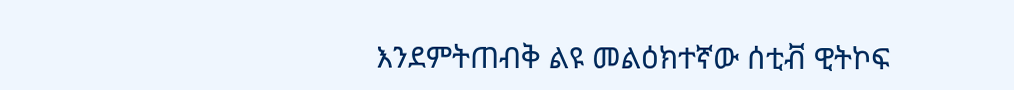እንደምትጠብቅ ልዩ መልዕክተኛው ሰቲቭ ዊትኮፍ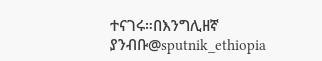ተናገሩ።በእንግሊዘኛ ያንብቡ@sputnik_ethiopia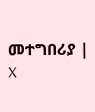መተግበሪያ | X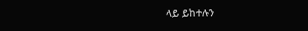ላይ ይከተሉን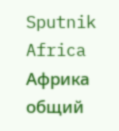Sputnik Africa
Африка общий